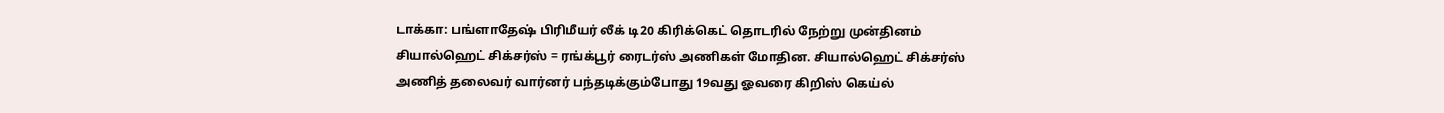டாக்கா: பங்ளாதேஷ் பிரிமீயர் லீக் டி20 கிரிக்கெட் தொடரில் நேற்று முன்தினம் சியால்ஹெட் சிக்சர்ஸ் = ரங்க்பூர் ரைடர்ஸ் அணிகள் மோதின. சியால்ஹெட் சிக்சர்ஸ் அணித் தலைவர் வார்னர் பந்தடிக்கும்போது 19வது ஓவரை கிறிஸ் கெய்ல்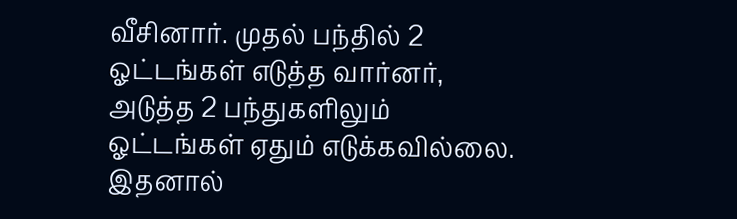வீசினார். முதல் பந்தில் 2 ஓட்டங்கள் எடுத்த வார்னர், அடுத்த 2 பந்துகளிலும் ஓட்டங்கள் ஏதும் எடுக்கவில்லை. இதனால்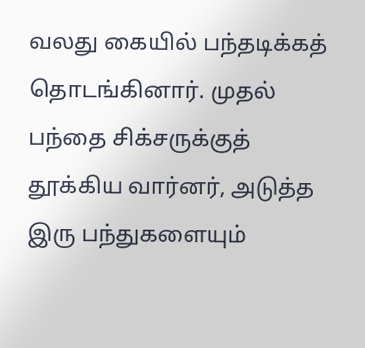வலது கையில் பந்தடிக்கத் தொடங்கினார். முதல் பந்தை சிக்சருக்குத் தூக்கிய வார்னர், அடுத்த இரு பந்துகளையும்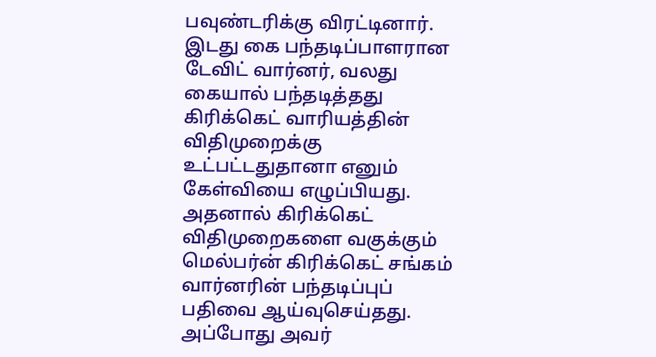பவுண்டரிக்கு விரட்டினார். இடது கை பந்தடிப்பாளரான டேவிட் வார்னர், வலது கையால் பந்தடித்தது கிரிக்கெட் வாரியத்தின் விதிமுறைக்கு உட்பட்டதுதானா எனும் கேள்வியை எழுப்பியது. அதனால் கிரிக்கெட் விதிமுறைகளை வகுக்கும் மெல்பர்ன் கிரிக்கெட் சங்கம் வார்னரின் பந்தடிப்புப் பதிவை ஆய்வுசெய்தது. அப்போது அவர்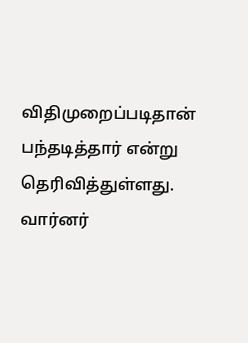விதிமுறைப்படிதான் பந்தடித்தார் என்று தெரிவித்துள்ளது.
வார்னர்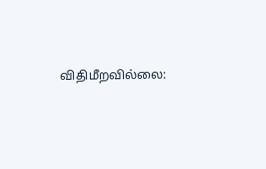விதிமீறவில்லை: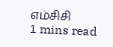எம்சிசி
1 mins read